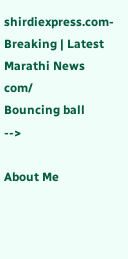shirdiexpress.com-Breaking | Latest Marathi News com/
Bouncing ball
-->

About Me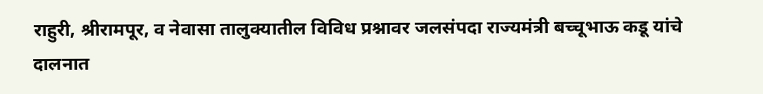राहुरी, श्रीरामपूर, व नेवासा तालुक्यातील विविध प्रश्नावर जलसंपदा राज्यमंत्री बच्चूभाऊ कडू यांचे दालनात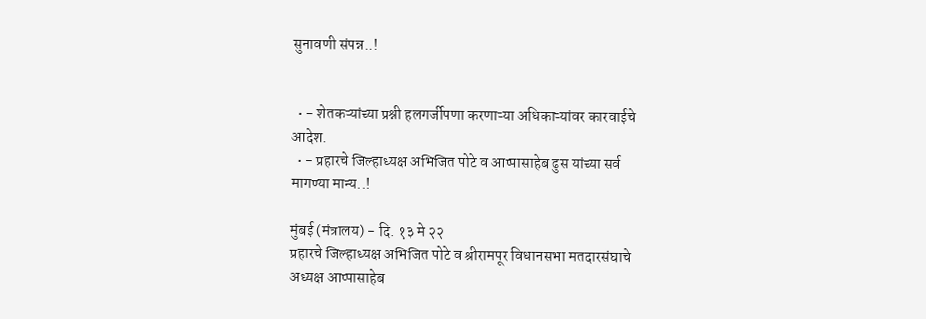सुनावणी संपन्न..!


  • - शेतकऱ्यांच्या प्रश्नी हलगर्जीपणा करणाऱ्या अधिकाऱ्यांवर कारवाईचे आदेश.
  • - प्रहारचे जिल्हाध्यक्ष अभिजित पोटे व आप्पासाहेब ढुस यांच्या सर्व मागण्या मान्य..!

मुंबई (मंत्रालय) - दि. १३ मे २२
प्रहारचे जिल्हाध्यक्ष अभिजित पोटे व श्रीरामपूर विधानसभा मतदारसंघाचे अध्यक्ष आप्पासाहेब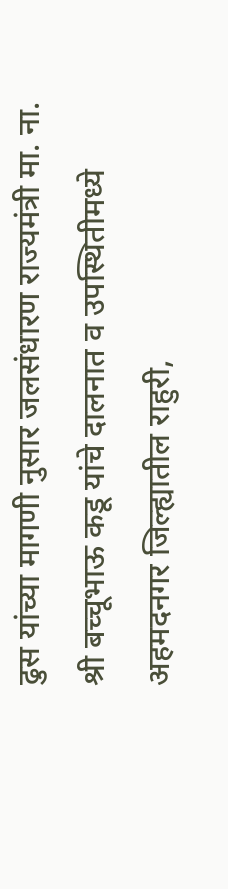ढुस यांच्या मागणी नुसार जलसंधारण राज्यमंत्री मा. ना. श्री बच्चूभाऊ कडू यांचे दालनात व उपस्थितीमध्ये अहमदनगर जिल्ह्यातील राहुरी,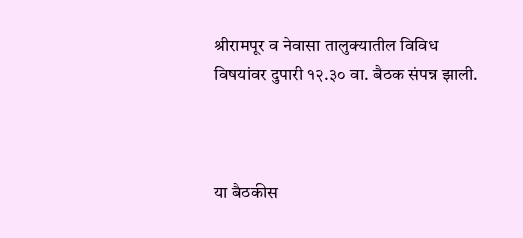श्रीरामपूर व नेवासा तालुक्यातील विविध विषयांवर दुपारी १२.३० वा. बैठक संपन्न झाली.



या बैठकीस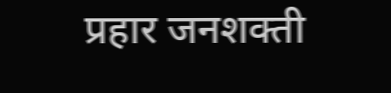प्रहार जनशक्ती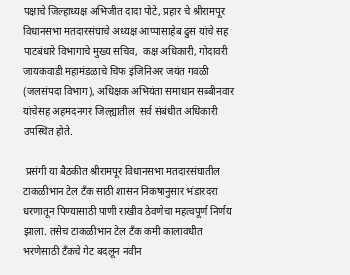पक्षाचे जिल्हाध्यक्ष अभिजीत दादा पोटे, प्रहार चे श्रीरामपूर विधानसभा मतदारसंघाचे अध्यक्ष आप्पासाहेब ढुस यांचे सह पाटबंधारे विभागाचे मुख्य सचिव,  कक्ष अधिकारी, गोदावरी जायकवाडी महामंडळाचे चिफ इंजिनिअर जयंत गवळी (जलसंपदा विभाग), अधिक्षक अभियंता समाधान सब्बीनवार यांचेसह अहमदनगर जिल्ह्यातील  सर्व संबंधीत अधिकारी उपस्थित होते.

 प्रसंगी या बैठकीत श्रीरामपूर विधानसभा मतदारसंघातील टाकळीभान टेल टॅंक साठी शासन निकषानुसार भंडारदरा धरणातून पिण्यासाठी पाणी राखीव ठेवणेचा महत्वपूर्ण निर्णय  झाला. तसेच टाकळीभान टेल टॅंक कमी कालावधीत भरणेसाठी टॅंकचे गेट बदलून नवीन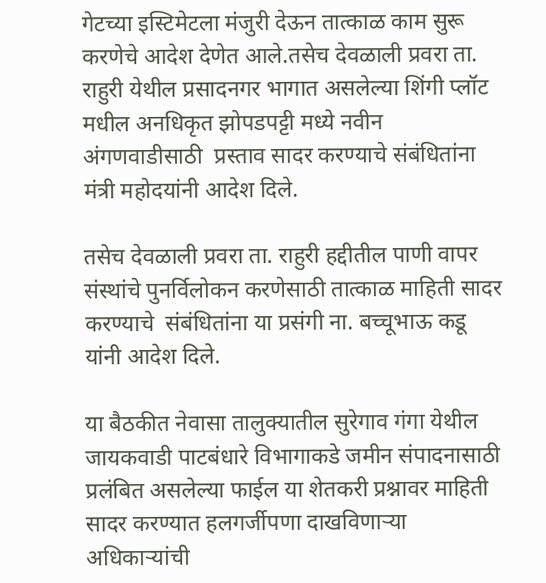गेटच्या इस्टिमेटला मंजुरी देऊन तात्काळ काम सुरू करणेचे आदेश देणेत आले.तसेच देवळाली प्रवरा ता. राहुरी येथील प्रसादनगर भागात असलेल्या शिंगी प्लॉट मधील अनधिकृत झोपडपट्टी मध्ये नवीन अंगणवाडीसाठी  प्रस्ताव सादर करण्याचे संबंधितांना मंत्री महोदयांनी आदेश दिले.

तसेच देवळाली प्रवरा ता. राहुरी हद्दीतील पाणी वापर संस्थांचे पुनर्विलोकन करणेसाठी तात्काळ माहिती सादर करण्याचे  संबंधितांना या प्रसंगी ना. बच्चूभाऊ कडू यांनी आदेश दिले.

या बैठकीत नेवासा तालुक्यातील सुरेगाव गंगा येथील जायकवाडी पाटबंधारे विभागाकडे जमीन संपादनासाठी प्रलंबित असलेल्या फाईल या शेतकरी प्रश्नावर माहिती सादर करण्यात हलगर्जीपणा दाखविणाऱ्या अधिकाऱ्यांची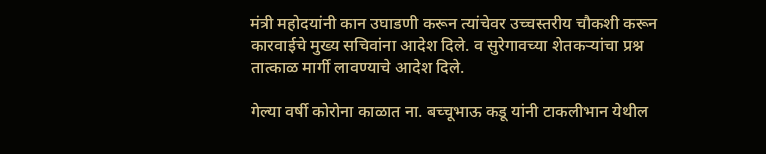मंत्री महोदयांनी कान उघाडणी करून त्यांचेवर उच्चस्तरीय चौकशी करून कारवाईचे मुख्य सचिवांना आदेश दिले. व सुरेगावच्या शेतकऱ्यांचा प्रश्न तात्काळ मार्गी लावण्याचे आदेश दिले.

गेल्या वर्षी कोरोना काळात ना. बच्चूभाऊ कडू यांनी टाकलीभान येथील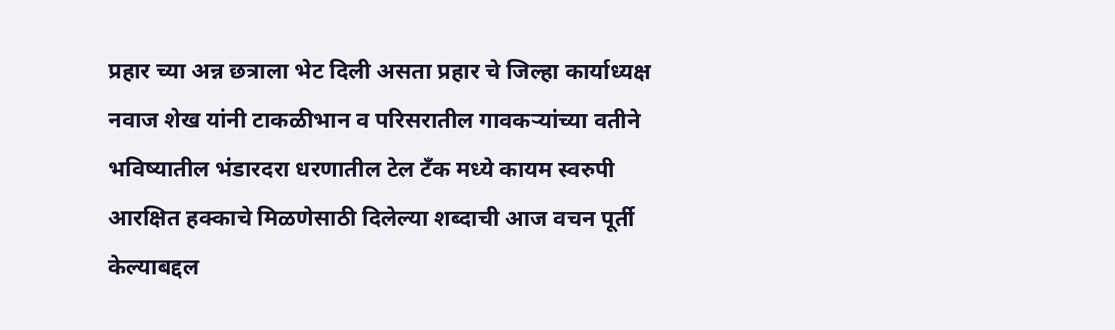प्रहार च्या अन्न छत्राला भेट दिली असता प्रहार चे जिल्हा कार्याध्यक्ष नवाज शेख यांनी टाकळीभान व परिसरातील गावकऱ्यांच्या वतीने भविष्यातील भंडारदरा धरणातील टेल टॅंक मध्ये कायम स्वरुपी आरक्षित हक्काचे मिळणेसाठी दिलेल्या शब्दाची आज वचन पूर्ती  केल्याबद्दल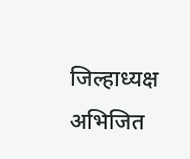जिल्हाध्यक्ष अभिजित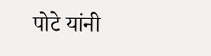पोटे यांनी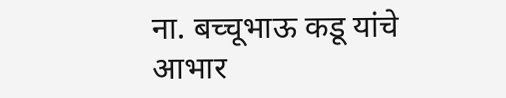ना. बच्चूभाऊ कडू यांचे आभार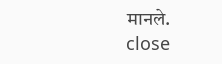मानले.
close